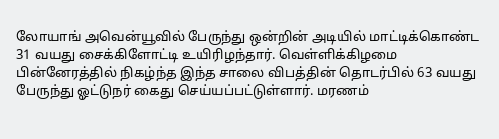லோயாங் அவென்யூவில் பேருந்து ஒன்றின் அடியில் மாட்டிக்கொண்ட 31 வயது சைக்கிளோட்டி உயிரிழந்தார். வெள்ளிக்கிழமை பின்னேரத்தில் நிகழ்ந்த இந்த சாலை விபத்தின் தொடர்பில் 63 வயது பேருந்து ஓட்டுநர் கைது செய்யப்பட்டுள்ளார். மரணம்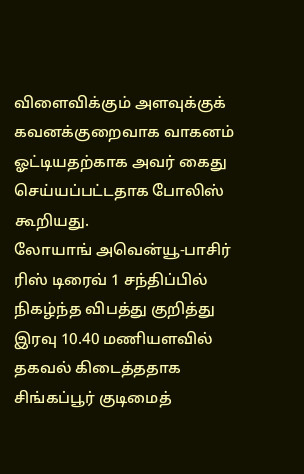விளைவிக்கும் அளவுக்குக் கவனக்குறைவாக வாகனம் ஓட்டியதற்காக அவர் கைது செய்யப்பட்டதாக போலிஸ் கூறியது.
லோயாங் அவென்யூ-பாசிர் ரிஸ் டிரைவ் 1 சந்திப்பில் நிகழ்ந்த விபத்து குறித்து இரவு 10.40 மணியளவில் தகவல் கிடைத்ததாக சிங்கப்பூர் குடிமைத்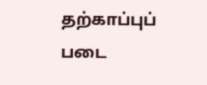தற்காப்புப் படை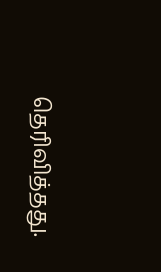தெரிவித்தது.